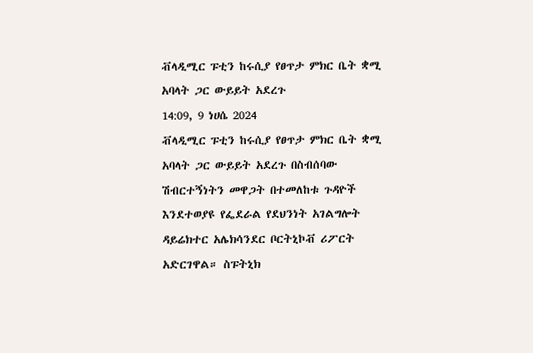ቭላዲሚር ፑቲን ከሩሲያ የፀጥታ ምክር ቤት ቋሚ አባላት ጋር ውይይት አደረጉ
14:09, 9 ነሀሴ 2024
ቭላዲሚር ፑቲን ከሩሲያ የፀጥታ ምክር ቤት ቋሚ አባላት ጋር ውይይት አደረጉ በስብሰባው ሽብርተኝነትን መዋጋት በተመለከቱ ጉዳዮች እንደተወያዩ የፌደራል የደህንነት አገልግሎት ዳይሬክተር አሌክሳንደር ቦርትኒኮቭ ሪፖርት አድርገዋል። ስፑትኒክ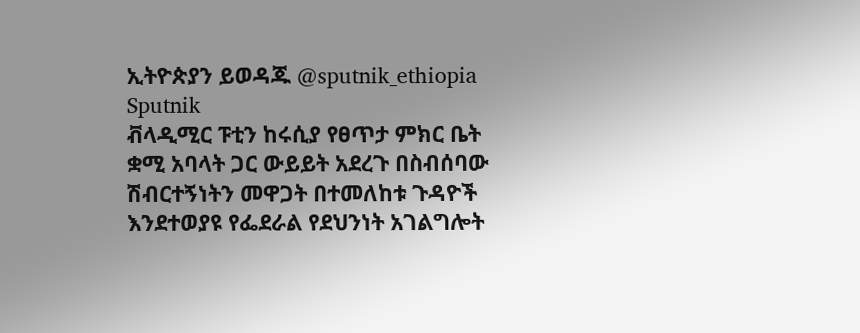ኢትዮጵያን ይወዳጁ @sputnik_ethiopia
Sputnik
ቭላዲሚር ፑቲን ከሩሲያ የፀጥታ ምክር ቤት ቋሚ አባላት ጋር ውይይት አደረጉ በስብሰባው ሽብርተኝነትን መዋጋት በተመለከቱ ጉዳዮች እንደተወያዩ የፌደራል የደህንነት አገልግሎት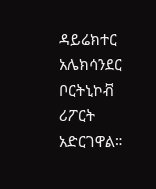ዳይሬክተር አሌክሳንደር ቦርትኒኮቭ ሪፖርት አድርገዋል።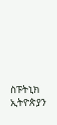ስፑትኒክ ኢትዮጵያን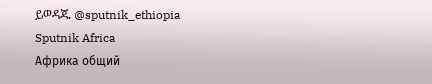ይወዳጁ @sputnik_ethiopia
Sputnik Africa
Африка общий